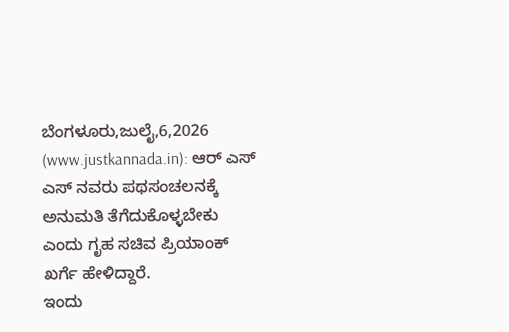ಬೆಂಗಳೂರು,ಜುಲೈ,6,2026 (www.justkannada.in): ಆರ್ ಎಸ್ ಎಸ್ ನವರು ಪಥಸಂಚಲನಕ್ಕೆ ಅನುಮತಿ ತೆಗೆದುಕೊಳ್ಳಬೇಕು ಎಂದು ಗೃಹ ಸಚಿವ ಪ್ರಿಯಾಂಕ್ ಖರ್ಗೆ ಹೇಳಿದ್ದಾರೆ.
ಇಂದು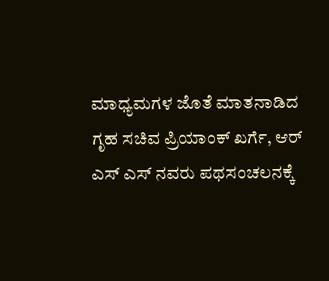ಮಾಧ್ಯಮಗಳ ಜೊತೆ ಮಾತನಾಡಿದ ಗೃಹ ಸಚಿವ ಪ್ರಿಯಾಂಕ್ ಖರ್ಗೆ, ಆರ್ ಎಸ್ ಎಸ್ ನವರು ಪಥಸಂಚಲನಕ್ಕೆ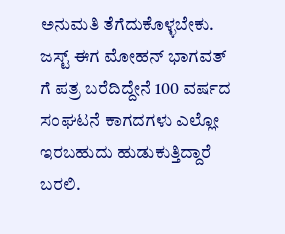ಅನುಮತಿ ತೆಗೆದುಕೊಳ್ಳಬೇಕು. ಜಸ್ಟ್ ಈಗ ಮೋಹನ್ ಭಾಗವತ್ ಗೆ ಪತ್ರ ಬರೆದಿದ್ದೇನೆ 100 ವರ್ಷದ ಸಂಘಟನೆ ಕಾಗದಗಳು ಎಲ್ಲೋ ಇರಬಹುದು ಹುಡುಕುತ್ತಿದ್ದಾರೆ ಬರಲಿ.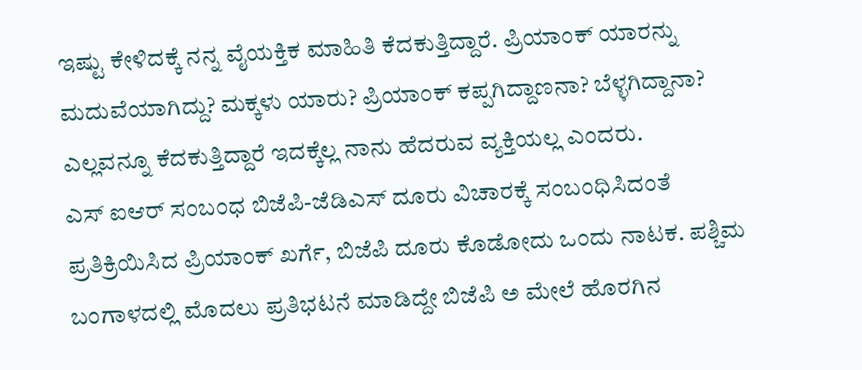ಇಷ್ಟು ಕೇಳಿದಕ್ಕೆ ನನ್ನ ವೈಯಕ್ತಿಕ ಮಾಹಿತಿ ಕೆದಕುತ್ತಿದ್ದಾರೆ. ಪ್ರಿಯಾಂಕ್ ಯಾರನ್ನು ಮದುವೆಯಾಗಿದ್ದು? ಮಕ್ಕಳು ಯಾರು? ಪ್ರಿಯಾಂಕ್ ಕಪ್ಪಗಿದ್ದಾಣನಾ? ಬೆಳ್ಳಗಿದ್ದಾನಾ? ಎಲ್ಲವನ್ನೂ ಕೆದಕುತ್ತಿದ್ದಾರೆ ಇದಕ್ಕೆಲ್ಲ ನಾನು ಹೆದರುವ ವ್ಯಕ್ತಿಯಲ್ಲ ಎಂದರು.
ಎಸ್ ಐಆರ್ ಸಂಬಂಧ ಬಿಜೆಪಿ-ಜೆಡಿಎಸ್ ದೂರು ವಿಚಾರಕ್ಕೆ ಸಂಬಂಧಿಸಿದಂತೆ ಪ್ರತಿಕ್ರಿಯಿಸಿದ ಪ್ರಿಯಾಂಕ್ ಖರ್ಗೆ, ಬಿಜೆಪಿ ದೂರು ಕೊಡೋದು ಒಂದು ನಾಟಕ. ಪಶ್ಚಿಮ ಬಂಗಾಳದಲ್ಲಿ ಮೊದಲು ಪ್ರತಿಭಟನೆ ಮಾಡಿದ್ದೇ ಬಿಜೆಪಿ ಅ ಮೇಲೆ ಹೊರಗಿನ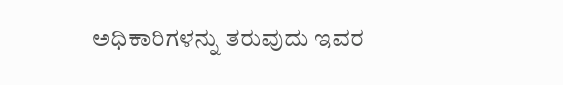ಅಧಿಕಾರಿಗಳನ್ನು ತರುವುದು ಇವರ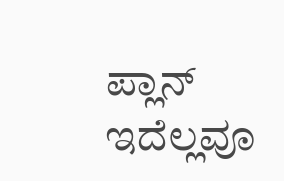ಪ್ಲಾನ್ ಇದೆಲ್ಲವೂ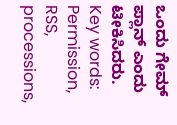ಒಂದು ಗೇಮ್ ಪ್ಲಾನ್ ಎಂದು ಟೀಕಿಸಿದರು.
Key words: Permission, RSS, processions,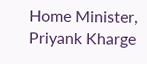Home Minister, Priyank Kharge